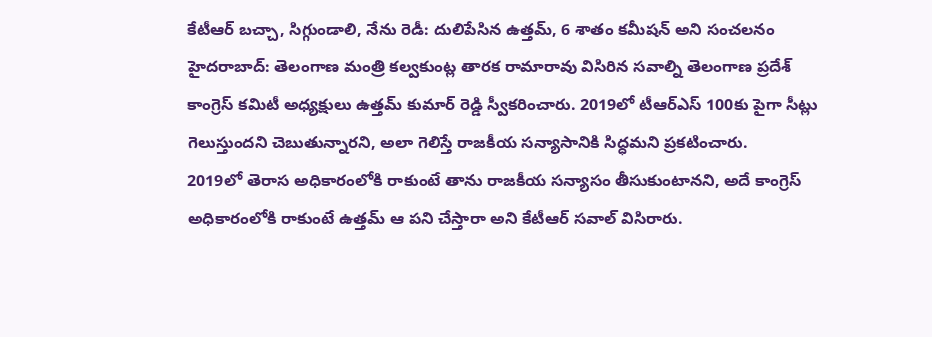కేటీఆర్ బచ్చా, సిగ్గుండాలి, నేను రెడీ: దులిపేసిన ఉత్తమ్, 6 శాతం కమీషన్ అని సంచలనం
హైదరాబాద్: తెలంగాణ మంత్రి కల్వకుంట్ల తారక రామారావు విసిరిన సవాల్ని తెలంగాణ ప్రదేశ్ కాంగ్రెస్ కమిటీ అధ్యక్షులు ఉత్తమ్ కుమార్ రెడ్డి స్వీకరించారు. 2019లో టీఆర్ఎస్ 100కు పైగా సీట్లు గెలుస్తుందని చెబుతున్నారని, అలా గెలిస్తే రాజకీయ సన్యాసానికి సిద్ధమని ప్రకటించారు.
2019లో తెరాస అధికారంలోకి రాకుంటే తాను రాజకీయ సన్యాసం తీసుకుంటానని, అదే కాంగ్రెస్ అధికారంలోకి రాకుంటే ఉత్తమ్ ఆ పని చేస్తారా అని కేటీఆర్ సవాల్ విసిరారు.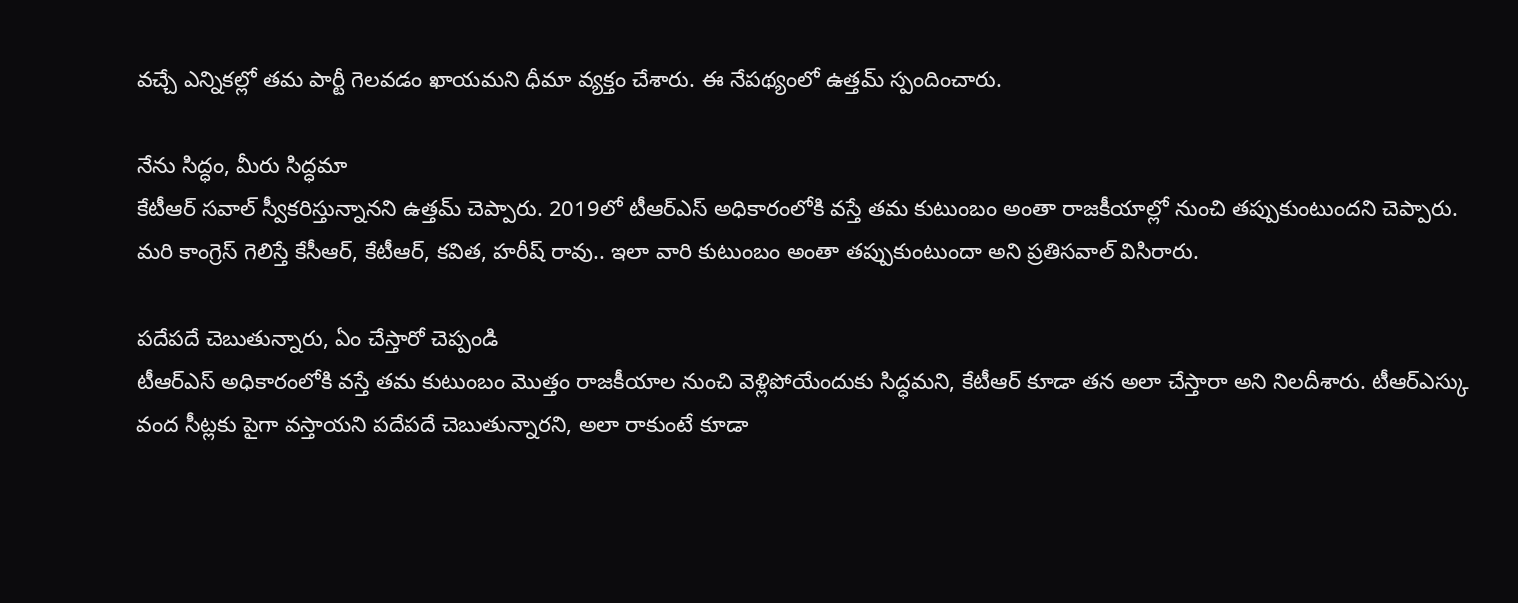వచ్చే ఎన్నికల్లో తమ పార్టీ గెలవడం ఖాయమని ధీమా వ్యక్తం చేశారు. ఈ నేపథ్యంలో ఉత్తమ్ స్పందించారు.

నేను సిద్ధం, మీరు సిద్ధమా
కేటీఆర్ సవాల్ స్వీకరిస్తున్నానని ఉత్తమ్ చెప్పారు. 2019లో టీఆర్ఎస్ అధికారంలోకి వస్తే తమ కుటుంబం అంతా రాజకీయాల్లో నుంచి తప్పుకుంటుందని చెప్పారు. మరి కాంగ్రెస్ గెలిస్తే కేసీఆర్, కేటీఆర్, కవిత, హరీష్ రావు.. ఇలా వారి కుటుంబం అంతా తప్పుకుంటుందా అని ప్రతిసవాల్ విసిరారు.

పదేపదే చెబుతున్నారు, ఏం చేస్తారో చెప్పండి
టీఆర్ఎస్ అధికారంలోకి వస్తే తమ కుటుంబం మొత్తం రాజకీయాల నుంచి వెళ్లిపోయేందుకు సిద్ధమని, కేటీఆర్ కూడా తన అలా చేస్తారా అని నిలదీశారు. టీఆర్ఎస్కు వంద సీట్లకు పైగా వస్తాయని పదేపదే చెబుతున్నారని, అలా రాకుంటే కూడా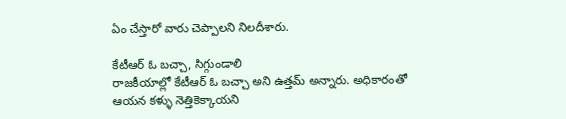ఏం చేస్తారో వారు చెప్పాలని నిలదీశారు.

కేటీఆర్ ఓ బచ్చా, సిగ్గుండాలి
రాజకీయాల్లో కేటీఆర్ ఓ బచ్చా అని ఉత్తమ్ అన్నారు. అధికారంతో ఆయన కళ్ళు నెత్తికెక్కాయని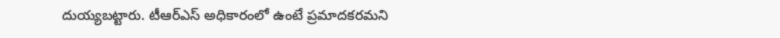దుయ్యబట్టారు. టీఆర్ఎస్ అధికారంలో ఉంటే ప్రమాదకరమని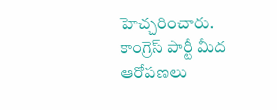హెచ్చరించారు. కాంగ్రెస్ పార్టీ మీద ఆరోపణలు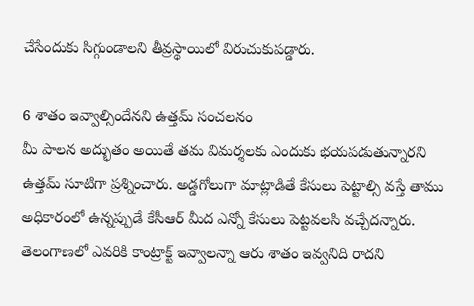చేసేందుకు సిగ్గుండాలని తీవ్రస్థాయిలో విరుచుకుపడ్డారు.

6 శాతం ఇవ్వాల్సిందేనని ఉత్తమ్ సంచలనం
మీ పాలన అద్భుతం అయితే తమ విమర్శలకు ఎందుకు భయపడుతున్నారని ఉత్తమ్ సూటిగా ప్రశ్నించారు. అడ్డగోలుగా మాట్లాడితే కేసులు పెట్టాల్సి వస్తే తాము అధికారంలో ఉన్నప్పుడే కేసీఆర్ మీద ఎన్నో కేసులు పెట్టవలసి వచ్చేదన్నారు. తెలంగాణలో ఎవరికి కాంట్రాక్ట్ ఇవ్వాలన్నా ఆరు శాతం ఇవ్వనిది రాదని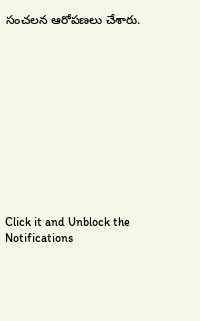సంచలన ఆరోపణలు చేశారు.












Click it and Unblock the Notifications